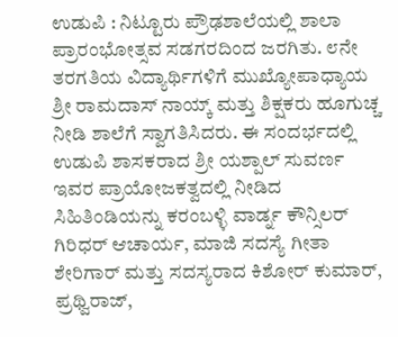ಉಡುಪಿ : ನಿಟ್ಟೂರು ಪ್ರೌಢಶಾಲೆಯಲ್ಲಿ ಶಾಲಾ ಪ್ರಾರಂಭೋತ್ಸವ ಸಡಗರದಿಂದ ಜರಗಿತು. ೮ನೇ ತರಗತಿಯ ವಿದ್ಯಾರ್ಥಿಗಳಿಗೆ ಮುಖ್ಯೋಪಾಧ್ಯಾಯ ಶ್ರೀ ರಾಮದಾಸ್ ನಾಯ್ಕ್ ಮತ್ತು ಶಿಕ್ಷಕರು ಹೂಗುಚ್ಚ ನೀಡಿ ಶಾಲೆಗೆ ಸ್ವಾಗತಿಸಿದರು. ಈ ಸಂದರ್ಭದಲ್ಲಿ ಉಡುಪಿ ಶಾಸಕರಾದ ಶ್ರೀ ಯಶ್ಪಾಲ್ ಸುವರ್ಣ ಇವರ ಪ್ರಾಯೋಜಕತ್ವದಲ್ಲಿ ನೀಡಿದ ಸಿಹಿತಿಂಡಿಯನ್ನು ಕರಂಬಳ್ಳಿ ವಾರ್ಡ್ನ ಕೌನ್ಸಿಲರ್ ಗಿರಿಧರ್ ಆಚಾರ್ಯ, ಮಾಜಿ ಸದಸ್ಯೆ ಗೀತಾ ಶೇರಿಗಾರ್ ಮತ್ತು ಸದಸ್ಯರಾದ ಕಿಶೋರ್ ಕುಮಾರ್, ಪ್ರಥ್ವಿರಾಜ್,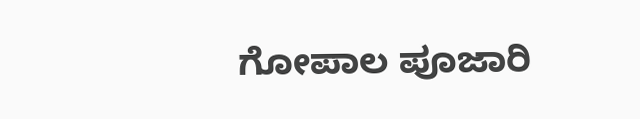ಗೋಪಾಲ ಪೂಜಾರಿ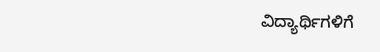ವಿದ್ಯಾರ್ಥಿಗಳಿಗೆ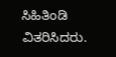ಸಿಹಿತಿಂಡಿ ವಿತರಿಸಿದರು.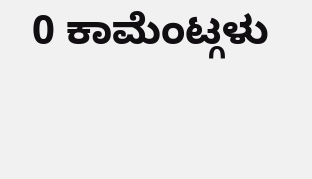0 ಕಾಮೆಂಟ್ಗಳು